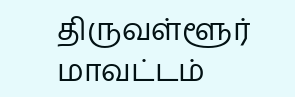திருவள்ளூர் மாவட்டம்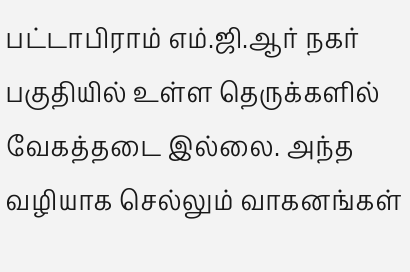பட்டாபிராம் எம்.ஜி.ஆர் நகர் பகுதியில் உள்ள தெருக்களில் வேகத்தடை இல்லை. அந்த வழியாக செல்லும் வாகனங்கள்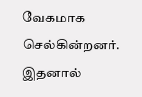வேகமாக செல்கின்றனர். இதனால்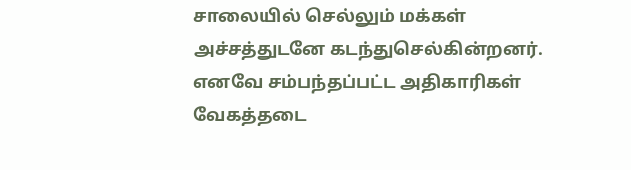சாலையில் செல்லும் மக்கள் அச்சத்துடனே கடந்துசெல்கின்றனர். எனவே சம்பந்தப்பட்ட அதிகாரிகள் வேகத்தடை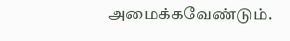அமைக்கவேண்டும்.